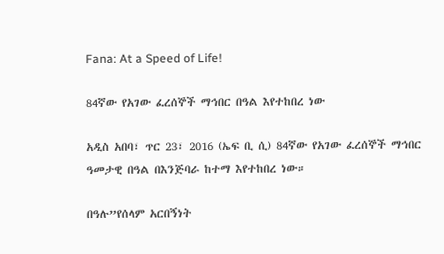Fana: At a Speed of Life!

84ኛው የአገው ፈረሰኞች ማኅበር በዓል እየተከበረ ነው

አዲስ አበባ፣ ጥር 23፣ 2016 (ኤፍ ቢ ሲ) 84ኛው የአገው ፈረሰኞች ማኅበር ዓመታዊ በዓል በእንጅባራ ከተማ እየተከበረ ነው።

በዓሉ”የሰላም አርበኝነት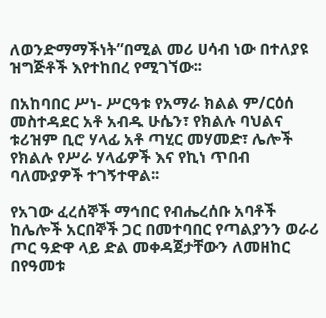ለወንድማማችነት”በሚል መሪ ሀሳብ ነው በተለያዩ ዝግጅቶች እየተከበረ የሚገኘው፡፡

በአከባበር ሥነ- ሥርዓቱ የአማራ ክልል ም/ርዕሰ መስተዳደር አቶ አብዱ ሁሴን፣ የክልሉ ባህልና ቱሪዝም ቢሮ ሃላፊ አቶ ጣሂር መሃመድ፣ ሌሎች የክልሉ የሥራ ሃላፊዎች እና የኪነ ጥበብ ባለሙያዎች ተገኝተዋል፡፡

የአገው ፈረሰኞች ማኅበር የብሔረሰቡ አባቶች ከሌሎች አርበኞች ጋር በመተባበር የጣልያንን ወራሪ ጦር ዓድዋ ላይ ድል መቀዳጀታቸውን ለመዘከር በየዓመቱ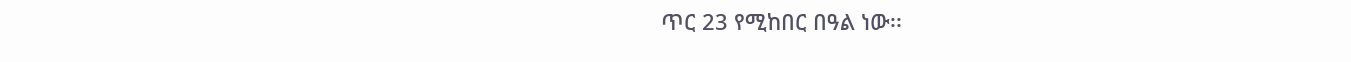ጥር 23 የሚከበር በዓል ነው፡፡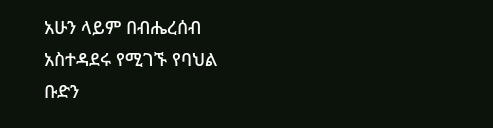አሁን ላይም በብሔረሰብ አስተዳደሩ የሚገኙ የባህል ቡድን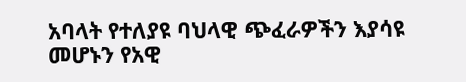አባላት የተለያዩ ባህላዊ ጭፈራዎችን እያሳዩ መሆኑን የአዊ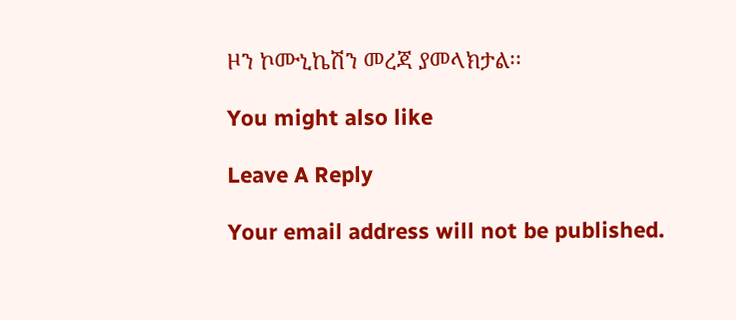ዞን ኮሙኒኬሽን መረጃ ያመላክታል፡፡

You might also like

Leave A Reply

Your email address will not be published.